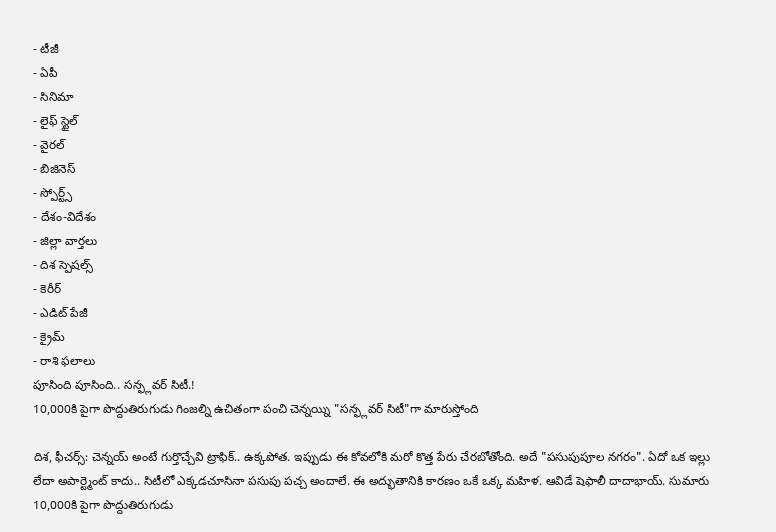- టీజీ
- ఏపీ
- సినిమా
- లైఫ్ స్టైల్
- వైరల్
- బిజినెస్
- స్పోర్ట్స్
- దేశం-విదేశం
- జిల్లా వార్తలు
- దిశ స్పెషల్స్
- కెరీర్
- ఎడిట్ పేజీ
- క్రైమ్
- రాశి ఫలాలు
పూసింది పూసింది.. సన్ఫ్లవర్ సిటీ.!
10,000కి పైగా పొద్దుతిరుగుడు గింజల్ని ఉచితంగా పంచి చెన్నయ్ని "సన్ఫ్లవర్ సిటీ"గా మారుస్తోంది

దిశ, ఫీచర్స్: చెన్నయ్ అంటే గుర్తొచ్చేవి ట్రాఫిక్.. ఉక్కపోత. ఇప్పుడు ఈ కోవలోకి మరో కొత్త పేరు చేరబోతోంది. అదే "పసుపుపూల నగరం". ఏదో ఒక ఇల్లు లేదా అపార్ట్మెంట్ కాదు.. సిటీలో ఎక్కడచూసినా పసుపు పచ్చ అందాలే. ఈ అద్భుతానికి కారణం ఒకే ఒక్క మహిళ. ఆవిడే షెఫాలీ దాదాభాయ్. సుమారు 10,000కి పైగా పొద్దుతిరుగుడు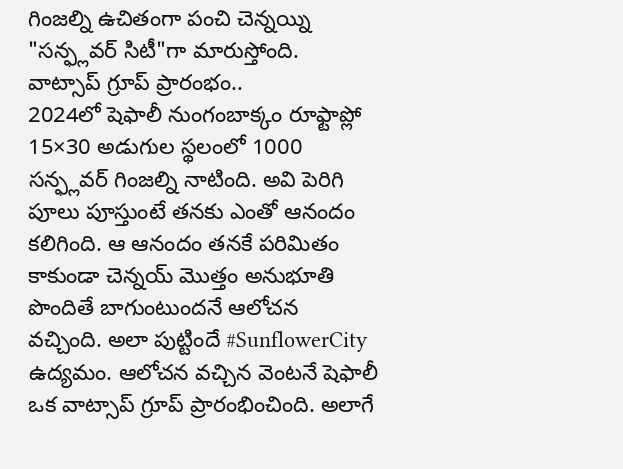గింజల్ని ఉచితంగా పంచి చెన్నయ్ని "సన్ఫ్లవర్ సిటీ"గా మారుస్తోంది.
వాట్సాప్ గ్రూప్ ప్రారంభం..
2024లో షెఫాలీ నుంగంబాక్కం రూఫ్టాప్లో 15×30 అడుగుల స్థలంలో 1000 సన్ఫ్లవర్ గింజల్ని నాటింది. అవి పెరిగి పూలు పూస్తుంటే తనకు ఎంతో ఆనందం కలిగింది. ఆ ఆనందం తనకే పరిమితం కాకుండా చెన్నయ్ మొత్తం అనుభూతి పొందితే బాగుంటుందనే ఆలోచన వచ్చింది. అలా పుట్టిందే #SunflowerCity ఉద్యమం. ఆలోచన వచ్చిన వెంటనే షెఫాలీ ఒక వాట్సాప్ గ్రూప్ ప్రారంభించింది. అలాగే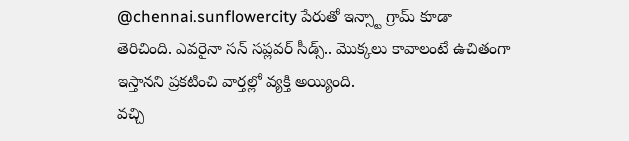@chennai.sunflowercity పేరుతో ఇన్స్టా గ్రామ్ కూడా తెరిచింది. ఎవరైనా సన్ సప్లవర్ సీడ్స్.. మొక్కలు కావాలంటే ఉచితంగా ఇస్తానని ప్రకటించి వార్తల్లో వ్యక్తి అయ్యింది.
వచ్చి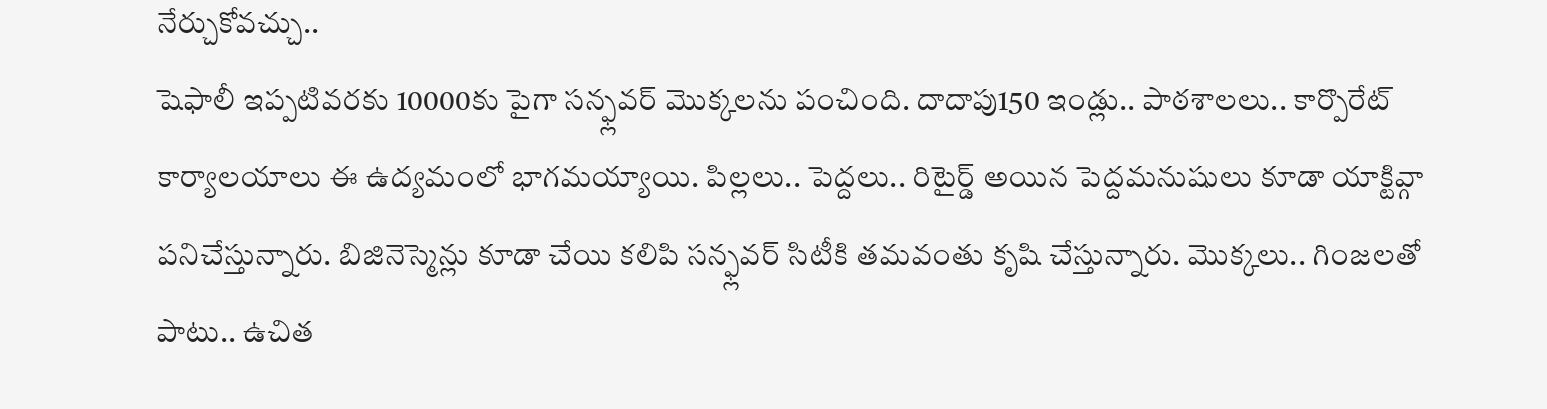నేర్చుకోవచ్చు..
షెఫాలీ ఇప్పటివరకు 10000కు పైగా సన్ఫ్లవర్ మొక్కలను పంచింది. దాదాపు150 ఇండ్లు.. పాఠశాలలు.. కార్పొరేట్ కార్యాలయాలు ఈ ఉద్యమంలో భాగమయ్యాయి. పిల్లలు.. పెద్దలు.. రిటైర్డ్ అయిన పెద్దమనుషులు కూడా యాక్టివ్గా పనిచేస్తున్నారు. బిజినెస్మెన్లు కూడా చేయి కలిపి సన్ఫ్లవర్ సిటీకి తమవంతు కృషి చేస్తున్నారు. మొక్కలు.. గింజలతో పాటు.. ఉచిత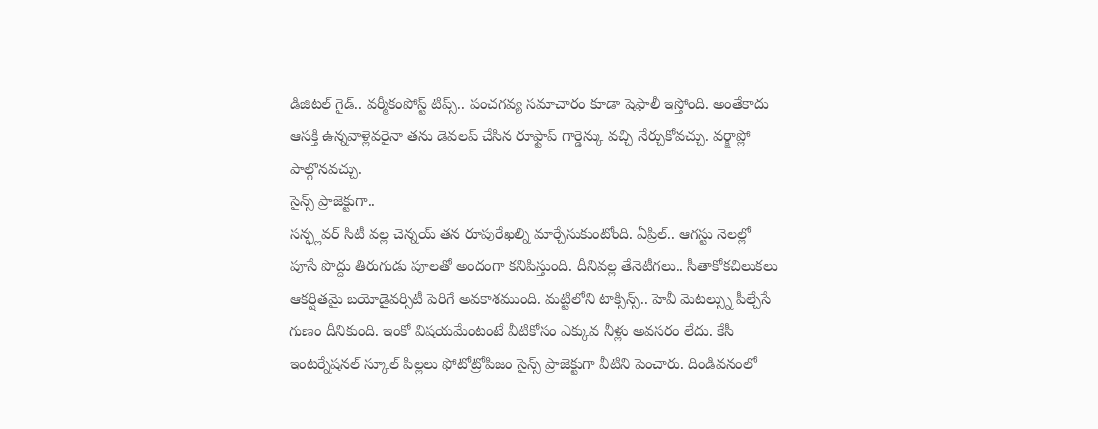డిజిటల్ గైడ్.. వర్మీకంపోస్ట్ టిప్స్.. పంచగవ్య సమాచారం కూడా షెఫాలీ ఇస్తోంది. అంతేకాదు ఆసక్తి ఉన్నవాళ్లెవరైనా తను డెవలప్ చేసిన రూఫ్టాప్ గార్డెన్కు వచ్చి నేర్చుకోవచ్చు. వర్క్షాప్లో పాల్గొనవచ్చు.
సైన్స్ ప్రాజెక్టుగా..
సన్ఫ్లవర్ సిటీ వల్ల చెన్నయ్ తన రూపురేఖల్ని మార్చేసుకుంటోంది. ఏప్రిల్.. ఆగస్టు నెలల్లో పూసే పొద్దు తిరుగుడు పూలతో అందంగా కనిపిస్తుంది. దీనివల్ల తేనెటీగలు.. సీతాకోకచిలుకలు ఆకర్షితమై బయోడైవర్సిటీ పెరిగే అవకాశముంది. మట్టిలోని టాక్సిన్స్.. హెవీ మెటల్స్ను పీల్చేసే గుణం దీనికుంది. ఇంకో విషయమేంటంటే వీటికోసం ఎక్కువ నీళ్లు అవసరం లేదు. కేసీ ఇంటర్నేషనల్ స్కూల్ పిల్లలు ఫోటోట్రోపిజం సైన్స్ ప్రాజెక్టుగా వీటిని పెంచారు. దిండివనంలో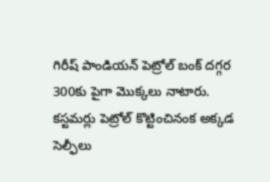గిరీష్ పాండియన్ పెట్రోల్ బంక్ దగ్గర 300కు పైగా మొక్కలు నాటారు. కస్టమర్లు పెట్రోల్ కొట్టించినంక అక్కడ సెల్ఫీలు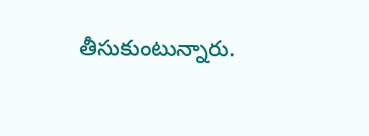తీసుకుంటున్నారు.